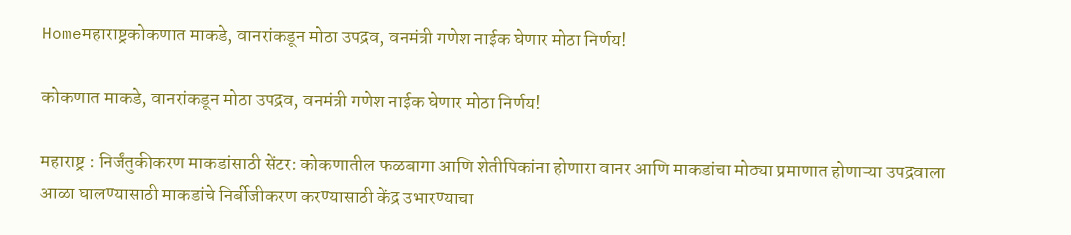Homeमहाराष्ट्रकोकणात माकडे, वानरांकडून मोठा उपद्रव, वनमंत्री गणेश नाईक घेणार मोठा निर्णय!

कोकणात माकडे, वानरांकडून मोठा उपद्रव, वनमंत्री गणेश नाईक घेणार मोठा निर्णय!

महाराष्ट्र : निर्जंतुकीकरण माकडांसाठी सेंटर: कोकणातील फळबागा आणि शेतीपिकांना होणारा वानर आणि माकडांचा मोठ्या प्रमाणात होणाऱ्या उपद्रवाला आळा घालण्यासाठी माकडांचे निर्बीजीकरण करण्यासाठी केंद्र उभारण्याचा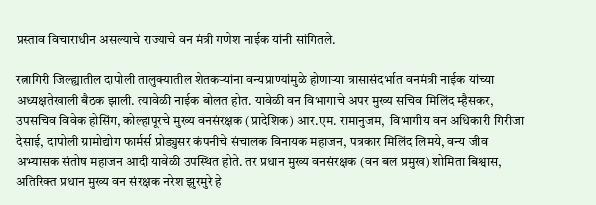प्रस्ताव विचाराधीन असल्याचे राज्याचे वन मंत्री गणेश नाईक यांनी सांगितले.

रत्नागिरी जिल्ह्यातील दापोली तालुक्यातील शेतकऱ्यांना वन्यप्राण्यांमुळे होणाऱ्या त्रासासंदर्भात वनमंत्री नाईक यांच्या अध्यक्षतेखाली बैठक झाली. त्यावेळी नाईक बोलत होत. यावेळी वन विभागाचे अपर मुख्य सचिव मिलिंद म्हैसकर, उपसचिव विवेक होसिंग, कोल्हापूरचे मुख्य वनसंरक्षक (प्रादेशिक) आर.एम. रामानुजम,  विभागीय वन अधिकारी गिरीजा देसाई, दापोली ग्रामोद्योग फार्मर्स प्रोड्युसर कंपनीचे संचालक विनायक महाजन, पत्रकार मिलिंद लिमये, वन्य जीव अभ्यासक संतोष महाजन आदी यावेळी उपस्थित होते. तर प्रधान मुख्य वनसंरक्षक (वन बल प्रमुख) शोमिता बिश्वास, अतिरिक्त प्रधान मुख्य वन संरक्षक नरेश झुरमुरे हे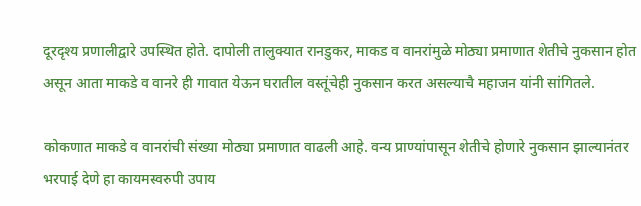दूरदृश्य प्रणालीद्वारे उपस्थित होते. दापोली तालुक्यात रानडुकर, माकड व वानरांमुळे मोठ्या प्रमाणात शेतीचे नुकसान होत असून आता माकडे व वानरे ही गावात येऊन घरातील वस्तूंचेही नुकसान करत असल्याचै महाजन यांनी सांगितले.

कोकणात माकडे व वानरांची संख्या मोठ्या प्रमाणात वाढली आहे. वन्य प्राण्यांपासून शेतीचे होणारे नुकसान झाल्यानंतर भरपाई देणे हा कायमस्वरुपी उपाय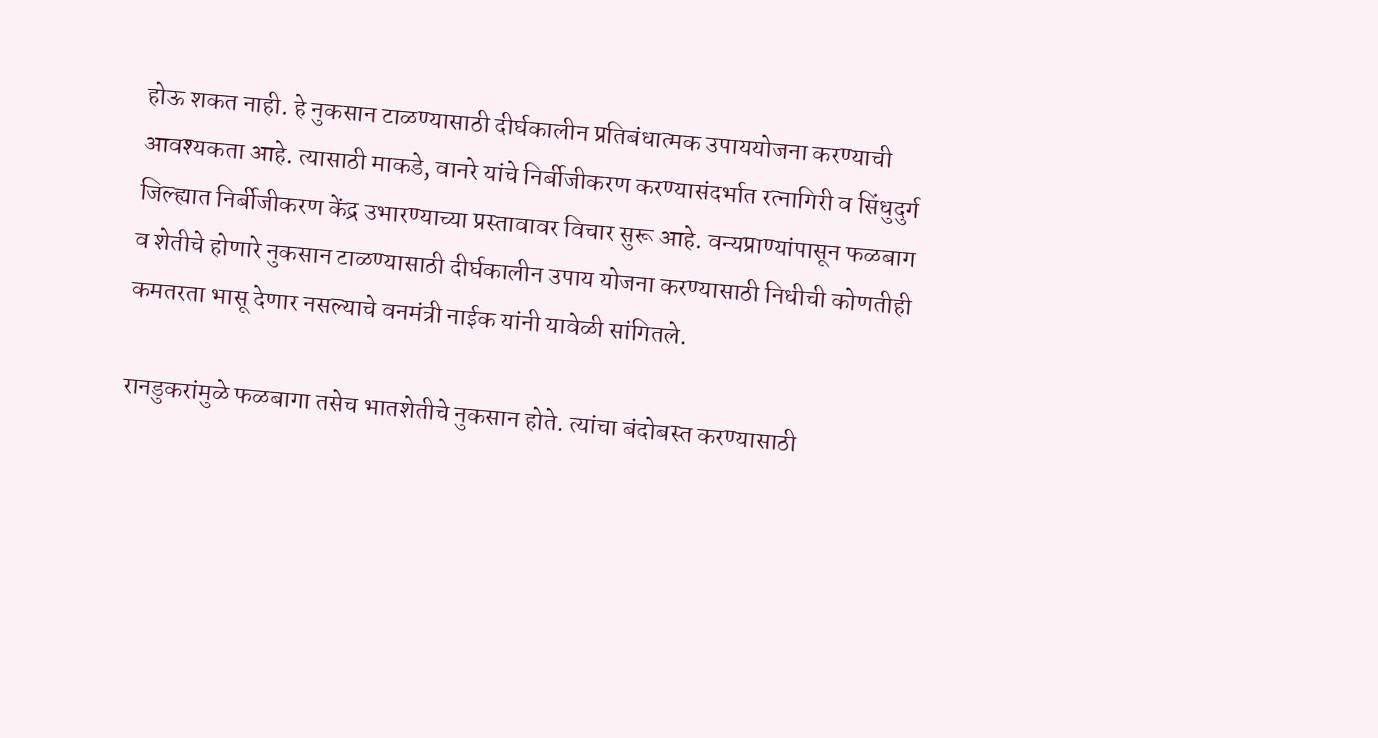होऊ शकत नाही. हे नुकसान टाळण्यासाठी दीर्घकालीन प्रतिबंधात्मक उपाययोजना करण्याची आवश्यकता आहे. त्यासाठी माकडे, वानरे यांचे निर्बीजीकरण करण्यासंदर्भात रत्नागिरी व सिंधुदुर्ग जिल्ह्यात निर्बीजीकरण केंद्र उभारण्याच्या प्रस्तावावर विचार सुरू आहे. वन्यप्राण्यांपासून फळबाग व शेतीचे होणारे नुकसान टाळण्यासाठी दीर्घकालीन उपाय योजना करण्यासाठी निधीची कोणतीही कमतरता भासू देणार नसल्याचे वनमंत्री नाईक यांनी यावेळी सांगितले.

रानडुकरांमुळे फळबागा तसेच भातशेतीचे नुकसान होते. त्यांचा बंदोबस्त करण्यासाठी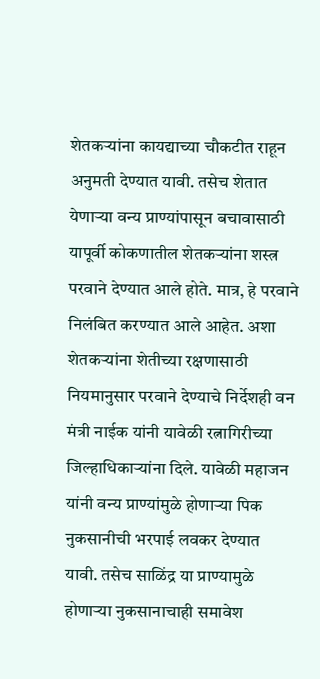शेतकऱ्यांना कायद्याच्या चौकटीत राहून अनुमती देण्यात यावी. तसेच शेतात येणाऱ्या वन्य प्राण्यांपासून बचावासाठी यापूर्वी कोकणातील शेतकऱ्यांना शस्त्र परवाने देण्यात आले होते. मात्र, हे परवाने निलंबित करण्यात आले आहेत. अशा शेतकऱ्यांना शेतीच्या रक्षणासाठी नियमानुसार परवाने देण्याचे निर्देशही वन मंत्री नाईक यांनी यावेळी रत्नागिरीच्या जिल्हाधिकाऱ्यांना दिले. यावेळी महाजन यांनी वन्य प्राण्यांमुळे होणाऱ्या पिक नुकसानीची भरपाई लवकर देण्यात यावी. तसेच साळिंद्र या प्राण्यामुळे होणाऱ्या नुकसानाचाही समावेश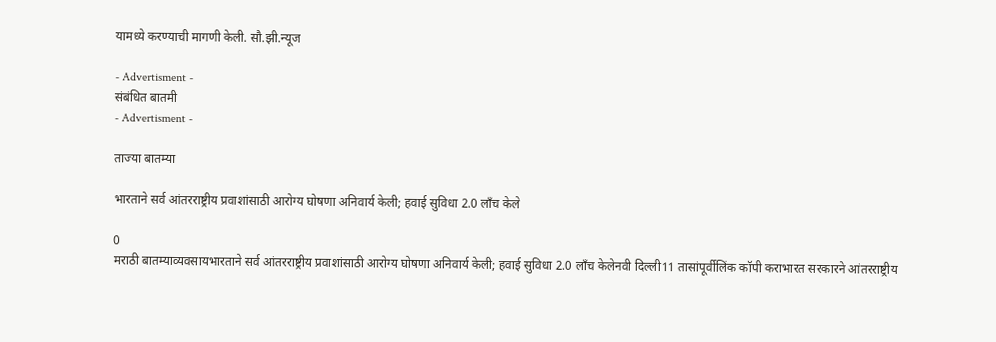यामध्ये करण्याची मागणी केली. सौ.झी.न्यूज

- Advertisment -
संबंधित बातमी
- Advertisment -

ताज्या बातम्या

भारताने सर्व आंतरराष्ट्रीय प्रवाशांसाठी आरोग्य घोषणा अनिवार्य केली; हवाई सुविधा 2.0 लाँच केले

0
मराठी बातम्याव्यवसायभारताने सर्व आंतरराष्ट्रीय प्रवाशांसाठी आरोग्य घोषणा अनिवार्य केली; हवाई सुविधा 2.0 लाँच केलेनवी दिल्ली11 तासांपूर्वीलिंक कॉपी कराभारत सरकारने आंतरराष्ट्रीय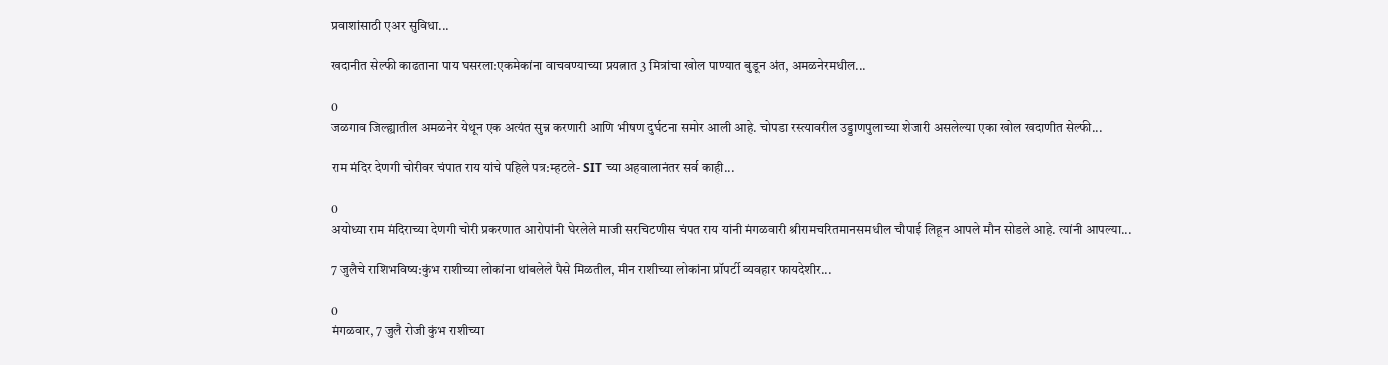प्रवाशांसाठी एअर सुविधा...

खदानीत सेल्फी काढताना पाय घसरला:एकमेकांना वाचवण्याच्या प्रयत्नात 3 मित्रांचा खोल पाण्यात बुडून अंत, अमळनेरमधील...

0
जळगाव जिल्ह्यातील अमळनेर येथून एक अत्यंत सुन्न करणारी आणि भीषण दुर्घटना समोर आली आहे. चोपडा रस्त्यावरील उड्डाणपुलाच्या शेजारी असलेल्या एका खोल खदाणीत सेल्फी...

राम मंदिर देणगी चोरीवर चंपात राय यांचे पहिले पत्र:म्हटले- SIT च्या अहवालानंतर सर्व काही...

0
अयोध्या राम मंदिराच्या देणगी चोरी प्रकरणात आरोपांनी घेरलेले माजी सरचिटणीस चंपत राय यांनी मंगळवारी श्रीरामचरितमानसमधील चौपाई लिहून आपले मौन सोडले आहे. त्यांनी आपल्या...

7 जुलैचे राशिभविष्य:कुंभ राशीच्या लोकांना थांबलेले पैसे मिळतील, मीन राशीच्या लोकांना प्रॉपर्टी व्यवहार फायदेशीर...

0
मंगळवार, 7 जुलै रोजी कुंभ राशीच्या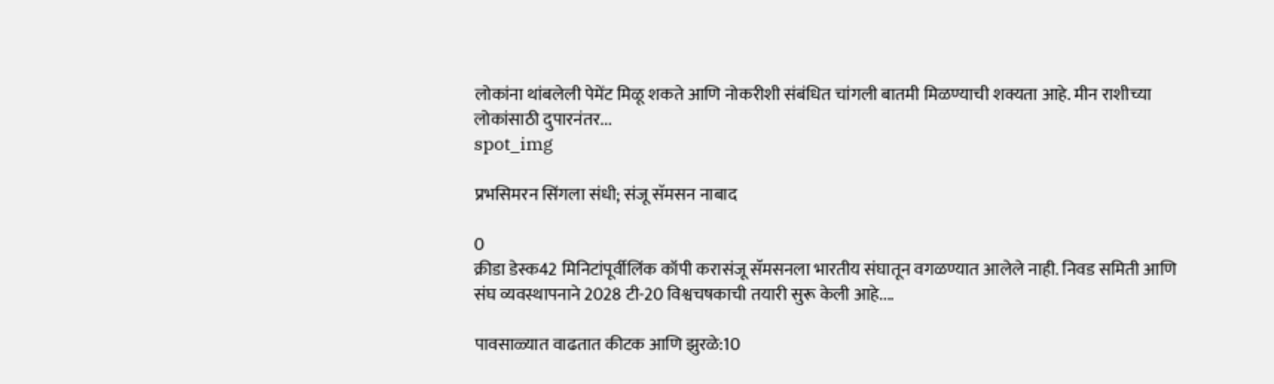लोकांना थांबलेली पेमेंट मिळू शकते आणि नोकरीशी संबंधित चांगली बातमी मिळण्याची शक्यता आहे. मीन राशीच्या लोकांसाठी दुपारनंतर...
spot_img

प्रभसिमरन सिंगला संधी; संजू सॅमसन नाबाद

0
क्रीडा डेस्क42 मिनिटांपूर्वीलिंक कॉपी करासंजू सॅमसनला भारतीय संघातून वगळण्यात आलेले नाही. निवड समिती आणि संघ व्यवस्थापनाने 2028 टी-20 विश्वचषकाची तयारी सुरू केली आहे....

पावसाळ्यात वाढतात कीटक आणि झुरळे:10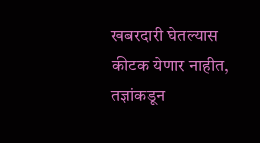खबरदारी घेतल्यास कीटक येणार नाहीत, तज्ञांकडून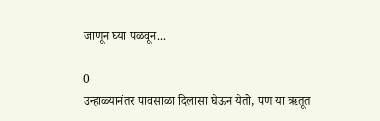जाणून घ्या पळवून...

0
उन्हाळ्यानंतर पावसाळा दिलासा घेऊन येतो, पण या ऋतूत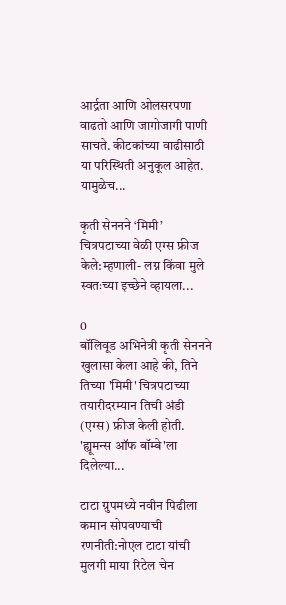आर्द्रता आणि ओलसरपणा वाढतो आणि जागोजागी पाणी साचते. कीटकांच्या वाढीसाठी या परिस्थिती अनुकूल आहेत. यामुळेच...

कृती सेननने ‘मिमी’ चित्रपटाच्या वेळी एग्स फ्रीज केले:म्हणाली- लग्न किंवा मुले स्वतःच्या इच्छेने व्हायला...

0
बॉलिवूड अभिनेत्री कृती सेननने खुलासा केला आहे की, तिने तिच्या 'मिमी' चित्रपटाच्या तयारीदरम्यान तिची अंडी (एग्स) फ्रीज केली होती. 'ह्यूमन्स ऑफ बॉम्बे'ला दिलेल्या...

टाटा ग्रुपमध्ये नवीन पिढीला कमान सोपवण्याची रणनीती:नोएल टाटा यांची मुलगी माया रिटेल चेन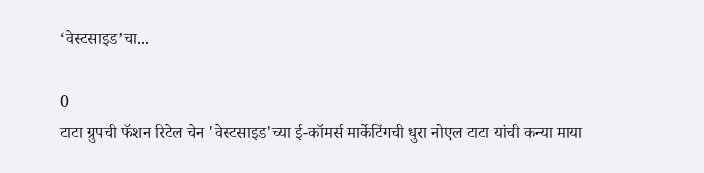‘वेस्टसाइड’चा...

0
टाटा ग्रुपची फॅशन रिटेल चेन 'वेस्टसाइड'च्या ई-कॉमर्स मार्केटिंगची धुरा नोएल टाटा यांची कन्या माया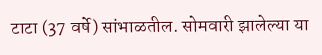टाटा (37 वर्षे) सांभाळतील. सोमवारी झालेल्या या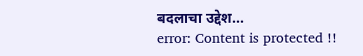बदलाचा उद्देश...
error: Content is protected !!